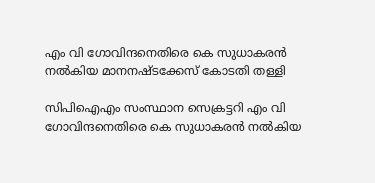എം വി ഗോവിന്ദനെതിരെ കെ സുധാകരന്‍ നല്‍കിയ മാനനഷ്ടക്കേസ് കോടതി തള്ളി

സിപിഐഎം സംസ്ഥാന സെക്രട്ടറി എം വി ഗോവിന്ദനെതിരെ കെ സുധാകരന്‍ നല്‍കിയ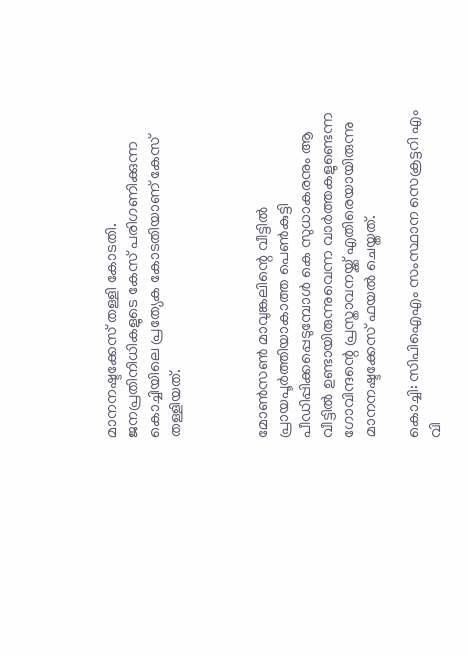മാനനഷ്ടക്കേസ് തള്ളി കോടതി. ജനപ്രതിനിധികളുടെ കേസ് പരിഗണിക്കുന്ന കൊച്ചിയിലെ പ്രത്യേക കോടതിയാണ് കേസ് തള്ളിയത്.



മോണ്‍സണ്‍ മാവുങ്കലിന്റെ വീട്ടില്‍ പ്രായപൂര്‍ത്തിയാകാത്ത പെണ്‍കുട്ടി പീഡിപ്പിക്കപ്പെടുമ്പോള്‍ കെ സുധാകരനും ആ വീട്ടില്‍ ഉണ്ടായിരുന്നുവെന്ന വാർത്തകളുണ്ടെന്ന ഗോവിന്ദന്റെ പ്രസ്താവനയ്ക്ക് എതിരെയായിരുന്നു മാനനഷ്ടക്കേസ് ഫയല്‍ ചെയ്തത്.

കൊച്ചി: സിപിഐഎം സംസ്ഥാന സെക്രട്ടറി എം വി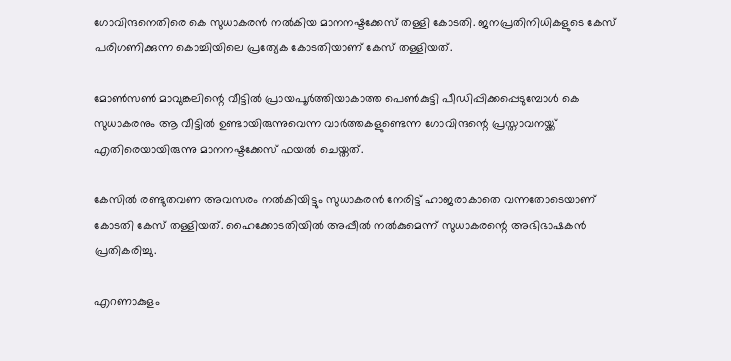ഗോവിന്ദനെതിരെ കെ സുധാകരന്‍ നല്‍കിയ മാനനഷ്ടക്കേസ് തള്ളി കോടതി. ജനപ്രതിനിധികളുടെ കേസ് പരിഗണിക്കുന്ന കൊച്ചിയിലെ പ്രത്യേക കോടതിയാണ് കേസ് തള്ളിയത്.

മോണ്‍സണ്‍ മാവുങ്കലിന്റെ വീട്ടില്‍ പ്രായപൂര്‍ത്തിയാകാത്ത പെണ്‍കുട്ടി പീഡിപ്പിക്കപ്പെടുമ്പോള്‍ കെ സുധാകരനും ആ വീട്ടില്‍ ഉണ്ടായിരുന്നുവെന്ന വാർത്തകളുണ്ടെന്ന ഗോവിന്ദന്റെ പ്രസ്താവനയ്ക്ക് എതിരെയായിരുന്നു മാനനഷ്ടക്കേസ് ഫയല്‍ ചെയ്തത്.

കേസില്‍ രണ്ടുതവണ അവസരം നല്‍കിയിട്ടും സുധാകരന്‍ നേരിട്ട് ഹാജരാകാതെ വന്നതോടെയാണ് കോടതി കേസ് തള്ളിയത്. ഹൈക്കോടതിയില്‍ അപ്പീല്‍ നല്‍കുമെന്ന് സുധാകരന്റെ അഭിഭാഷകന്‍ പ്രതികരിച്ചു.

എറണാകുളം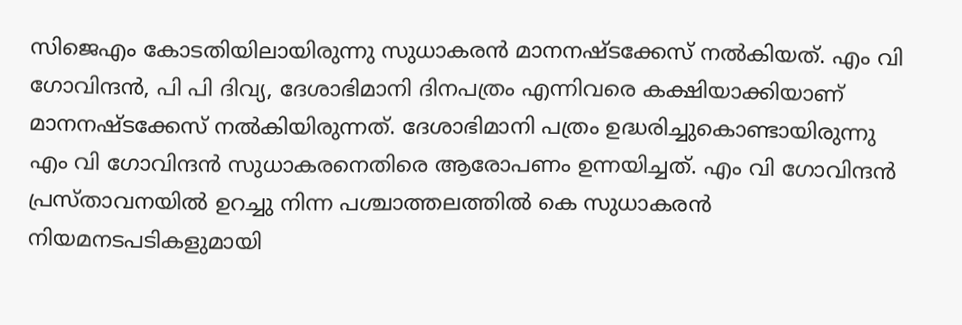സിജെഎം കോടതിയിലായിരുന്നു സുധാകരന്‍ മാനനഷ്ടക്കേസ് നല്‍കിയത്. എം വി ഗോവിന്ദന്‍, പി പി ദിവ്യ, ദേശാഭിമാനി ദിനപത്രം എന്നിവരെ കക്ഷിയാക്കിയാണ് മാനനഷ്ടക്കേസ് നല്‍കിയിരുന്നത്. ദേശാഭിമാനി പത്രം ഉദ്ധരിച്ചുകൊണ്ടായിരുന്നു എം വി ഗോവിന്ദന്‍ സുധാകരനെതിരെ ആരോപണം ഉന്നയിച്ചത്. എം വി ഗോവിന്ദന്‍ പ്രസ്താവനയില്‍ ഉറച്ചു നിന്ന പശ്ചാത്തലത്തില്‍ കെ സുധാകരന്‍ നിയമനടപടികളുമായി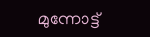മുന്നോട്ട്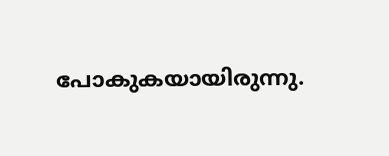പോകുകയായിരുന്നു.